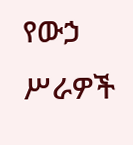የውኃ ሥራዎች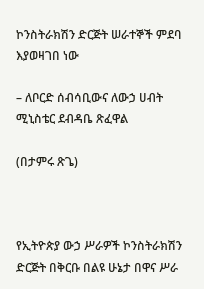ኮንስትራክሽን ድርጅት ሠራተኞች ምደባ እያወዛገበ ነው

– ለቦርድ ሰብሳቢውና ለውኃ ሀብት ሚኒስቴር ደብዳቤ ጽፈዋል

(በታምሩ ጽጌ)



የኢትዮጵያ ውኃ ሥራዎች ኮንስትራክሽን ድርጅት በቅርቡ በልዩ ሁኔታ በዋና ሥራ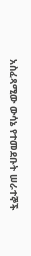አስፈጻሚው ውሳኔ የተመደቡት ሠራተኞች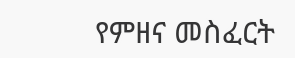የምዘና መስፈርት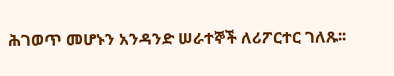ሕገወጥ መሆኑን አንዳንድ ሠራተኞች ለሪፖርተር ገለጹ፡፡